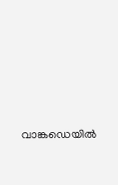വാങ്കഡെയിൽ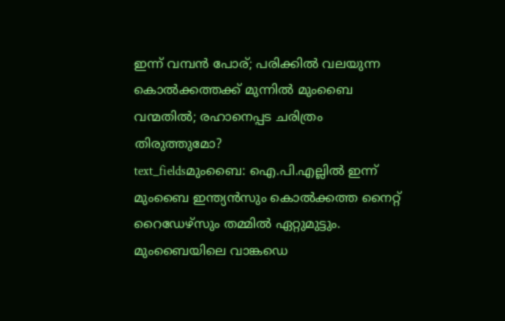ഇന്ന് വമ്പൻ പോര്; പരിക്കിൽ വലയുന്ന കൊൽക്കത്തക്ക് മുന്നിൽ മുംബൈ വന്മതിൽ; രഹാനെപ്പട ചരിത്രം തിരുത്തുമോ?
text_fieldsമുംബൈ: ഐ.പി.എല്ലിൽ ഇന്ന് മുംബൈ ഇന്ത്യൻസും കൊൽക്കത്ത നൈറ്റ് റൈഡേഴ്സും തമ്മിൽ ഏറ്റുമുട്ടും. മുംബൈയിലെ വാങ്കഡെ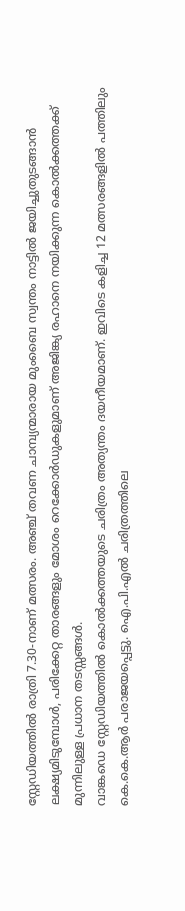സ്റ്റേഡിയത്തിൽ രാത്രി 7.30-നാണ് മത്സരം. അഞ്ച് തവണ ചാമ്പ്യന്മാരായ മുംബൈ സ്വന്തം നാട്ടിൽ ജയിച്ചുതുടങ്ങാൻ ലക്ഷ്യമിടുമ്പോൾ, പരിക്കേറ്റ താരങ്ങളും മോശം റെക്കോർഡുകളുമാണ് അജിങ്ക്യ രഹാനെ നയിക്കുന്ന കൊൽക്കത്തക്ക് മുന്നിലുള്ള പ്രധാന തടസ്സങ്ങൾ.
വാങ്കഡെ സ്റ്റേഡിയത്തിൽ കൊൽക്കത്തയുടെ ചരിത്രം അത്യന്തം ദയനീയമാണ്. ഇവിടെ കളിച്ച 12 മത്സരങ്ങളിൽ പത്തിലും കെ.കെ.ആർ പരാജയപ്പെട്ടു. ഐ.പി.എൽ ചരിത്രത്തിലെ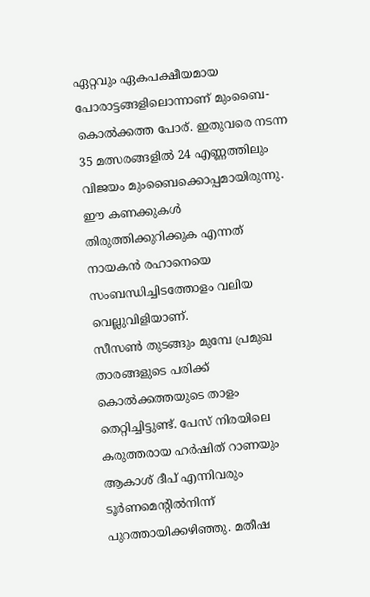ഏറ്റവും ഏകപക്ഷീയമായ പോരാട്ടങ്ങളിലൊന്നാണ് മുംബൈ-കൊൽക്കത്ത പോര്. ഇതുവരെ നടന്ന 35 മത്സരങ്ങളിൽ 24 എണ്ണത്തിലും വിജയം മുംബൈക്കൊപ്പമായിരുന്നു. ഈ കണക്കുകൾ തിരുത്തിക്കുറിക്കുക എന്നത് നായകൻ രഹാനെയെ സംബന്ധിച്ചിടത്തോളം വലിയ വെല്ലുവിളിയാണ്.
സീസൺ തുടങ്ങും മുമ്പേ പ്രമുഖ താരങ്ങളുടെ പരിക്ക് കൊൽക്കത്തയുടെ താളം തെറ്റിച്ചിട്ടുണ്ട്. പേസ് നിരയിലെ കരുത്തരായ ഹർഷിത് റാണയും ആകാശ് ദീപ് എന്നിവരും ടൂർണമെന്റിൽനിന്ന് പുറത്തായിക്കഴിഞ്ഞു. മതീഷ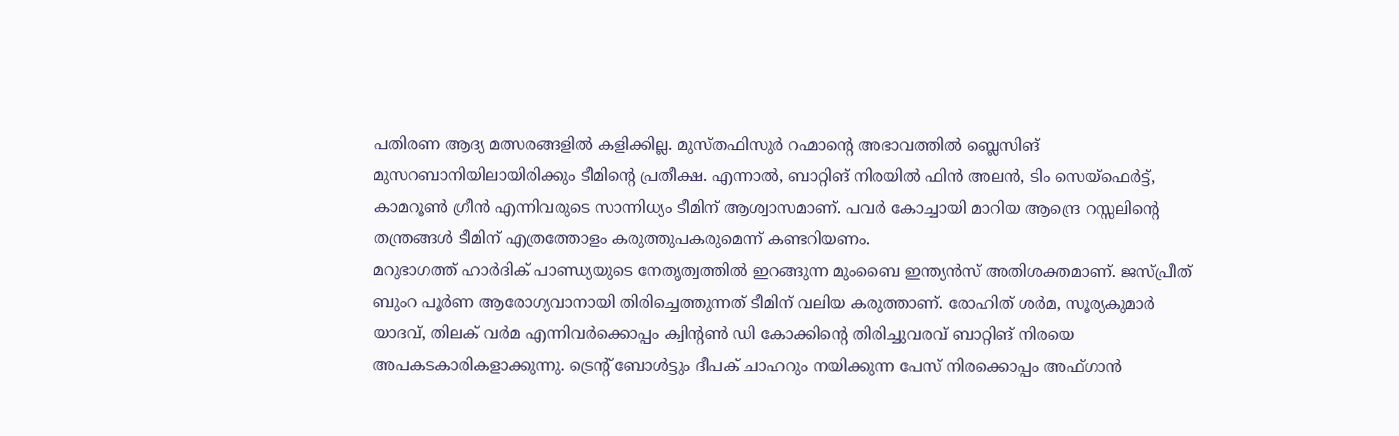പതിരണ ആദ്യ മത്സരങ്ങളിൽ കളിക്കില്ല. മുസ്തഫിസുർ റഹ്മാന്റെ അഭാവത്തിൽ ബ്ലെസിങ് മുസറബാനിയിലായിരിക്കും ടീമിന്റെ പ്രതീക്ഷ. എന്നാൽ, ബാറ്റിങ് നിരയിൽ ഫിൻ അലൻ, ടിം സെയ്ഫെർട്ട്, കാമറൂൺ ഗ്രീൻ എന്നിവരുടെ സാന്നിധ്യം ടീമിന് ആശ്വാസമാണ്. പവർ കോച്ചായി മാറിയ ആന്ദ്രെ റസ്സലിന്റെ തന്ത്രങ്ങൾ ടീമിന് എത്രത്തോളം കരുത്തുപകരുമെന്ന് കണ്ടറിയണം.
മറുഭാഗത്ത് ഹാർദിക് പാണ്ഡ്യയുടെ നേതൃത്വത്തിൽ ഇറങ്ങുന്ന മുംബൈ ഇന്ത്യൻസ് അതിശക്തമാണ്. ജസ്പ്രീത് ബുംറ പൂർണ ആരോഗ്യവാനായി തിരിച്ചെത്തുന്നത് ടീമിന് വലിയ കരുത്താണ്. രോഹിത് ശർമ, സൂര്യകുമാർ യാദവ്, തിലക് വർമ എന്നിവർക്കൊപ്പം ക്വിന്റൺ ഡി കോക്കിന്റെ തിരിച്ചുവരവ് ബാറ്റിങ് നിരയെ അപകടകാരികളാക്കുന്നു. ട്രെന്റ് ബോൾട്ടും ദീപക് ചാഹറും നയിക്കുന്ന പേസ് നിരക്കൊപ്പം അഫ്ഗാൻ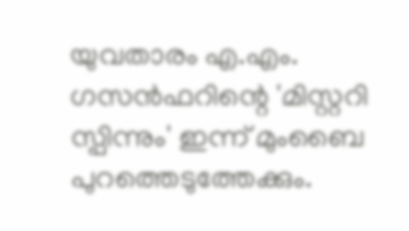യുവതാരം എ.എം. ഗസൻഫറിന്റെ 'മിസ്റ്ററി സ്പിന്നും' ഇന്ന് മുംബൈ പുറത്തെടുത്തേക്കും.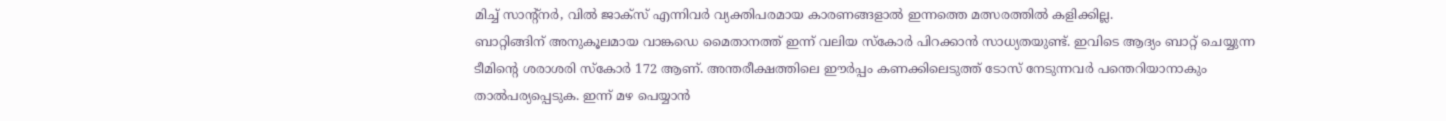മിച്ച് സാന്റ്നർ, വിൽ ജാക്സ് എന്നിവർ വ്യക്തിപരമായ കാരണങ്ങളാൽ ഇന്നത്തെ മത്സരത്തിൽ കളിക്കില്ല.
ബാറ്റിങ്ങിന് അനുകൂലമായ വാങ്കഡെ മൈതാനത്ത് ഇന്ന് വലിയ സ്കോർ പിറക്കാൻ സാധ്യതയുണ്ട്. ഇവിടെ ആദ്യം ബാറ്റ് ചെയ്യുന്ന ടീമിന്റെ ശരാശരി സ്കോർ 172 ആണ്. അന്തരീക്ഷത്തിലെ ഈർപ്പം കണക്കിലെടുത്ത് ടോസ് നേടുന്നവർ പന്തെറിയാനാകും താൽപര്യപ്പെടുക. ഇന്ന് മഴ പെയ്യാൻ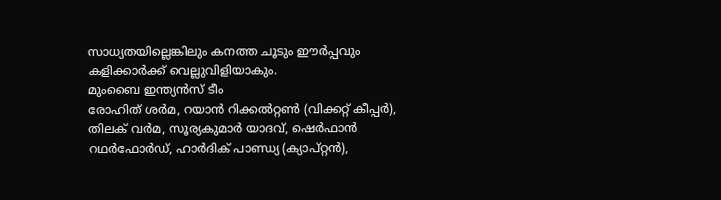സാധ്യതയില്ലെങ്കിലും കനത്ത ചൂടും ഈർപ്പവും കളിക്കാർക്ക് വെല്ലുവിളിയാകും.
മുംബൈ ഇന്ത്യൻസ് ടീം
രോഹിത് ശർമ, റയാൻ റിക്കൽറ്റൺ (വിക്കറ്റ് കീപ്പർ), തിലക് വർമ, സൂര്യകുമാർ യാദവ്, ഷെർഫാൻ റഥർഫോർഡ്, ഹാർദിക് പാണ്ഡ്യ (ക്യാപ്റ്റൻ),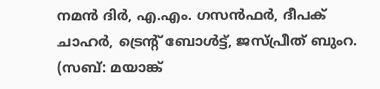നമൻ ദിർ, എ.എം. ഗസൻഫർ, ദീപക് ചാഹർ, ട്രെന്റ് ബോൾട്ട്, ജസ്പ്രീത് ബുംറ. (സബ്: മയാങ്ക്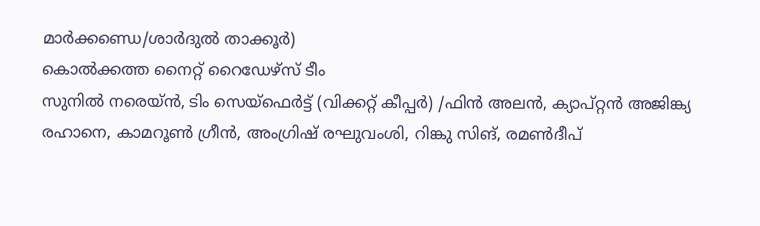മാർക്കണ്ഡെ/ശാർദുൽ താക്കൂർ)
കൊൽക്കത്ത നൈറ്റ് റൈഡേഴ്സ് ടീം
സുനിൽ നരെയ്ൻ, ടിം സെയ്ഫെർട്ട് (വിക്കറ്റ് കീപ്പർ) /ഫിൻ അലൻ, ക്യാപ്റ്റൻ അജിങ്ക്യ രഹാനെ, കാമറൂൺ ഗ്രീൻ, അംഗ്രിഷ് രഘുവംശി, റിങ്കു സിങ്, രമൺദീപ്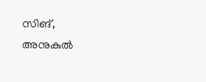സിങ്, അനുകുൽ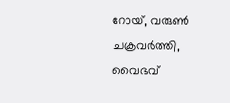റോയ്, വരുൺ ചക്രവർത്തി, വൈഭവ്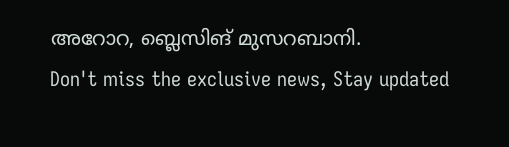അറോറ, ബ്ലെസിങ് മുസറബാനി.
Don't miss the exclusive news, Stay updated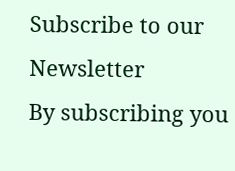Subscribe to our Newsletter
By subscribing you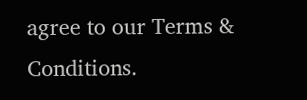agree to our Terms & Conditions.